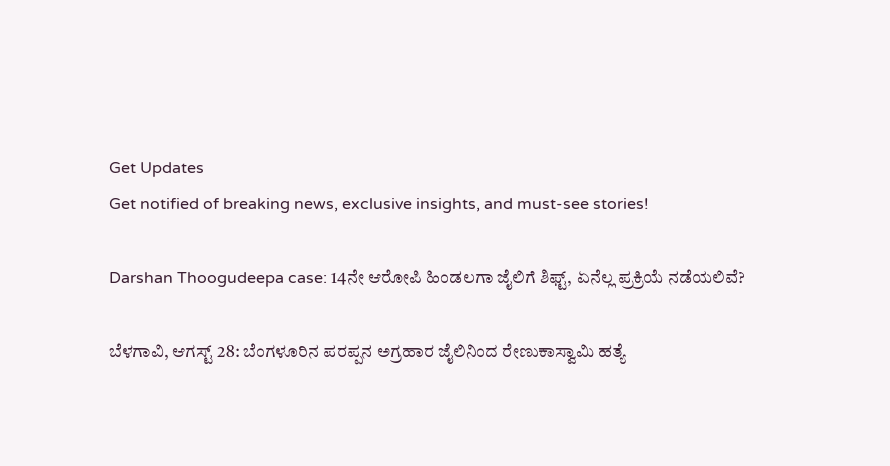Get Updates
Get notified of breaking news, exclusive insights, and must-see stories!

Darshan Thoogudeepa case: 14ನೇ ಆರೋಪಿ ಹಿಂಡಲಗಾ ಜೈಲಿಗೆ ಶಿಫ್ಟ್‌, ಏನೆಲ್ಲ ಪ್ರಕ್ರಿಯೆ ನಡೆಯಲಿವೆ?

ಬೆಳಗಾವಿ, ಆಗಸ್ಟ್ 28: ಬೆಂಗಳೂರಿನ ಪರಪ್ಪನ ಅಗ್ರಹಾರ ಜೈಲಿನಿಂದ ರೇಣುಕಾಸ್ವಾಮಿ ಹತ್ಯೆ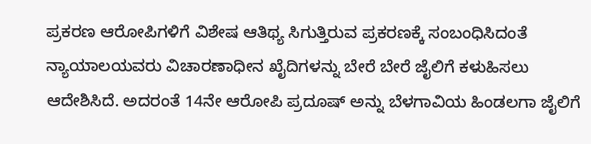ಪ್ರಕರಣ ಆರೋಪಿಗಳಿಗೆ ವಿಶೇಷ ಆತಿಥ್ಯ ಸಿಗುತ್ತಿರುವ ಪ್ರಕರಣಕ್ಕೆ ಸಂಬಂಧಿಸಿದಂತೆ ನ್ಯಾಯಾಲಯವರು ವಿಚಾರಣಾಧೀನ ಖೈದಿಗಳನ್ನು ಬೇರೆ ಬೇರೆ ಜೈಲಿಗೆ ಕಳುಹಿಸಲು ಆದೇಶಿಸಿದೆ. ಅದರಂತೆ 14ನೇ ಆರೋಪಿ ಪ್ರದೂಷ್ ಅನ್ನು ಬೆಳಗಾವಿಯ ಹಿಂಡಲಗಾ ಜೈಲಿಗೆ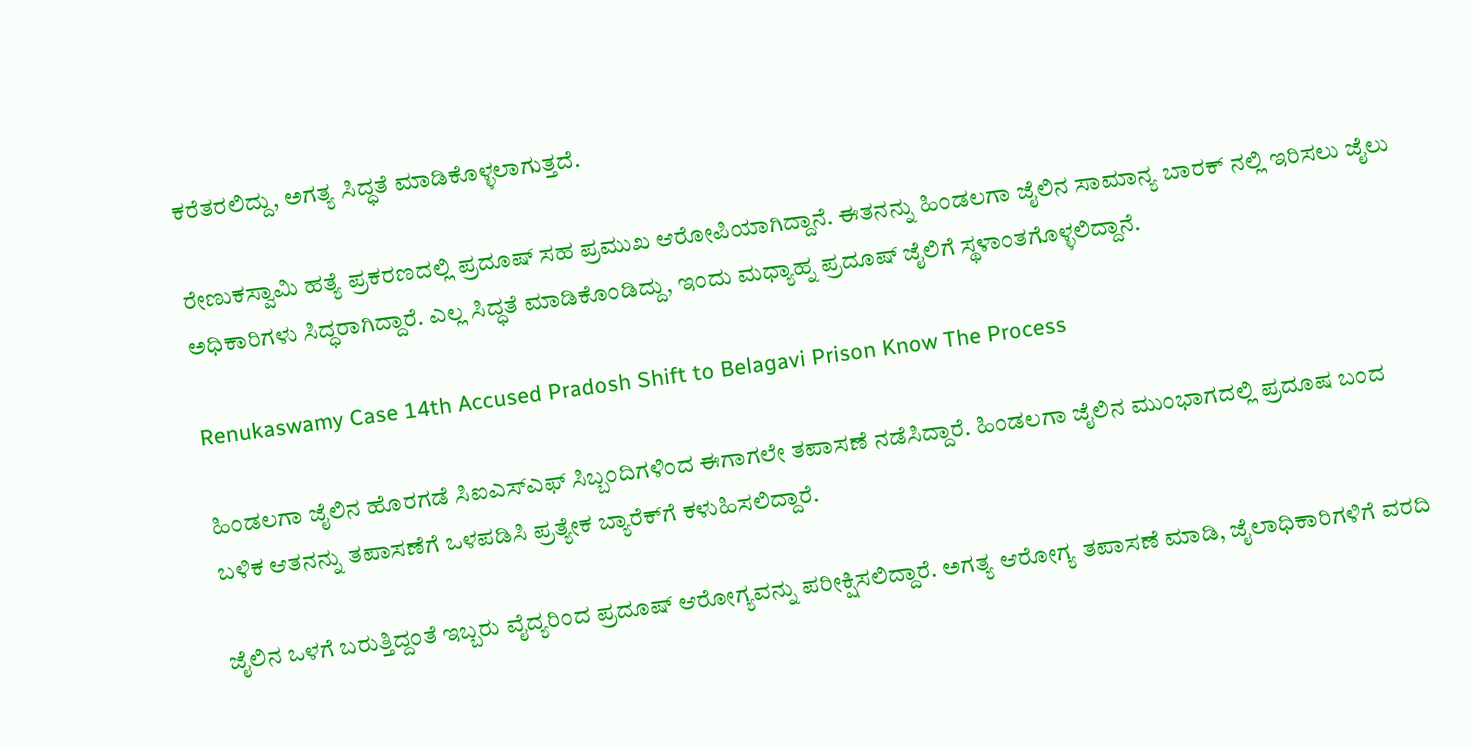ಕರೆತರಲಿದ್ದು, ಅಗತ್ಯ ಸಿದ್ಧತೆ ಮಾಡಿಕೊಳ್ಳಲಾಗುತ್ತದೆ.

ರೇಣುಕಸ್ವಾಮಿ ಹತ್ಯೆ ಪ್ರಕರಣದಲ್ಲಿ ಪ್ರದೂಷ್ ಸಹ ಪ್ರಮುಖ ಆರೋಪಿಯಾಗಿದ್ದಾನೆ. ಈತನನ್ನು ಹಿಂಡಲಗಾ ಜೈಲಿನ ಸಾಮಾನ್ಯ ಬಾರಕ್ ನಲ್ಲಿ ಇರಿಸಲು ಜೈಲು ಅಧಿಕಾರಿಗಳು ಸಿದ್ಧರಾಗಿದ್ದಾರೆ. ಎಲ್ಲ ಸಿದ್ಧತೆ ಮಾಡಿಕೊಂಡಿದ್ದು, ಇಂದು ಮಧ್ಯಾಹ್ನ ಪ್ರದೂಷ್ ಜೈಲಿಗೆ ಸ್ಥಳಾಂತಗೊಳ್ಳಲಿದ್ದಾನೆ.

Renukaswamy Case 14th Accused Pradosh Shift to Belagavi Prison Know The Process

ಹಿಂಡಲಗಾ ಜೈಲಿನ ಹೊರಗಡೆ ಸಿಐಎಸ್ಎಫ್ ಸಿಬ್ಬಂದಿಗಳಿಂದ ಈಗಾಗಲೇ ತಪಾಸಣೆ ನಡೆಸಿದ್ದಾರೆ. ಹಿಂಡಲಗಾ ಜೈಲಿನ ಮುಂಭಾಗದಲ್ಲಿ ಪ್ರದೂಷ ಬಂದ ಬಳಿಕ ಆತನನ್ನು ತಪಾಸಣೆಗೆ ಒಳಪಡಿಸಿ ಪ್ರತ್ಯೇಕ ಬ್ಯಾರೆಕ್‌ಗೆ ಕಳುಹಿಸಲಿದ್ದಾರೆ.

ಜೈಲಿನ ಒಳಗೆ ಬರುತ್ತಿದ್ದಂತೆ ಇಬ್ಬರು ವೈದ್ಯರಿಂದ ಪ್ರದೂಷ್ ಆರೋಗ್ಯವನ್ನು ಪರೀಕ್ಷಿಸಲಿದ್ದಾರೆ. ಅಗತ್ಯ ಆರೋಗ್ಯ ತಪಾಸಣೆ ಮಾಡಿ, ಜೈಲಾಧಿಕಾರಿಗಳಿಗೆ ವರದಿ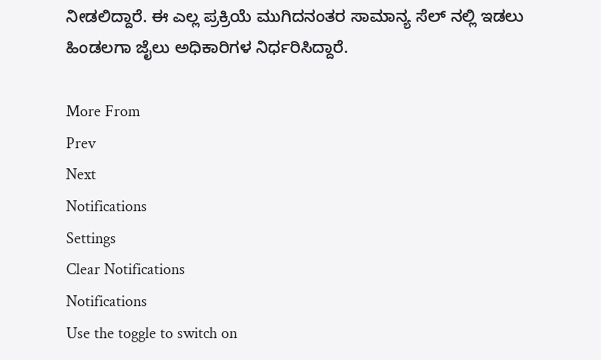ನೀಡಲಿದ್ದಾರೆ. ಈ ಎಲ್ಲ ಪ್ರಕ್ರಿಯೆ ಮುಗಿದನಂತರ ಸಾಮಾನ್ಯ ಸೆಲ್ ನಲ್ಲಿ ಇಡಲು ಹಿಂಡಲಗಾ ಜೈಲು ಅಧಿಕಾರಿಗಳ ನಿರ್ಧರಿಸಿದ್ದಾರೆ.

More From
Prev
Next
Notifications
Settings
Clear Notifications
Notifications
Use the toggle to switch on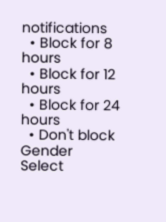notifications
  • Block for 8 hours
  • Block for 12 hours
  • Block for 24 hours
  • Don't block
Gender
Select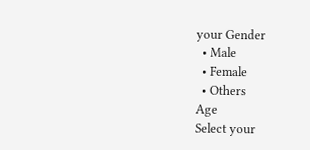your Gender
  • Male
  • Female
  • Others
Age
Select your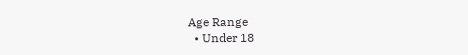Age Range
  • Under 18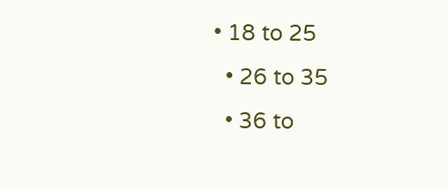• 18 to 25
  • 26 to 35
  • 36 to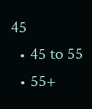45
  • 45 to 55
  • 55+